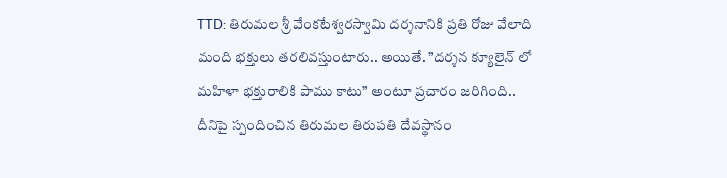TTD: తిరుమల శ్రీ వేంకటేశ్వరస్వామి దర్శనానికి ప్రతి రోజు వేలాది మంది భక్తులు తరలివస్తుంటారు.. అయితే. ”దర్శన క్యూలైన్ లో మహిళా భక్తురాలికి పాము కాటు” అంటూ ప్రచారం జరిగింది.. దీనిపై స్పందించిన తిరుమల తిరుపతి దేవస్థానం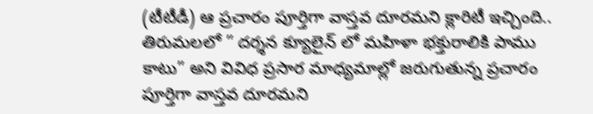(టీటీడీ) ఆ ప్రచారం పూర్తిగా వాస్తవ దూరమని క్లారిటీ ఇచ్చింది.. తిరుమలలో ” దర్శన క్యూలైన్ లో మహిళా భక్తురాలికి పాము కాటు” అని వివిధ ప్రసార మాధ్యమాల్లో జరుగుతున్న ప్రచారం పూర్తిగా వాస్తవ దూరమని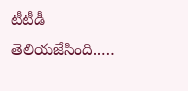టీటీడీ తెలియజేసింది..…